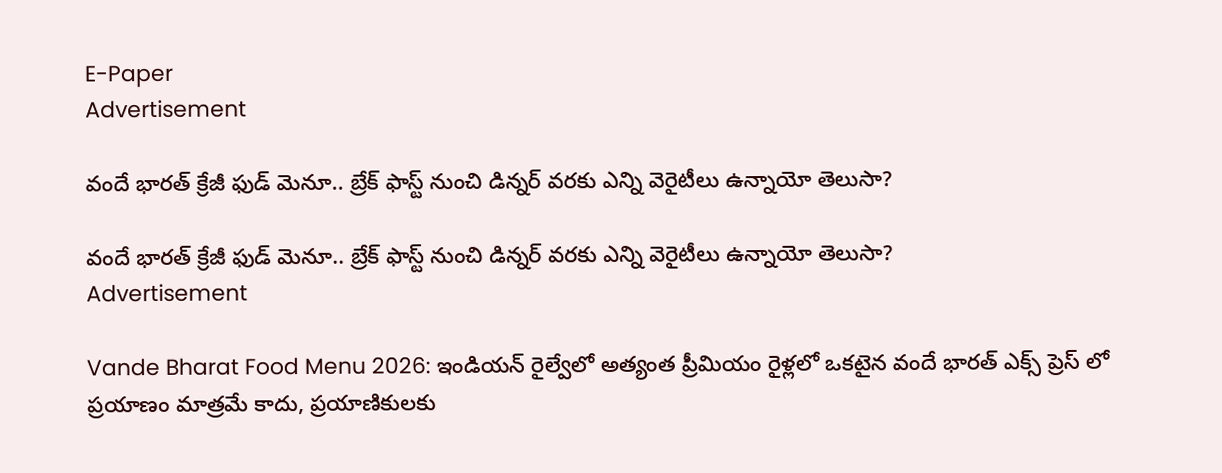E-Paper
Advertisement

వందే భారత్ క్రేజీ ఫుడ్ మెనూ.. బ్రేక్‌ ఫాస్ట్ నుంచి డిన్నర్ వరకు ఎన్ని వెరైటీలు ఉన్నాయో తెలుసా?

వందే భారత్ క్రేజీ ఫుడ్ మెనూ.. బ్రేక్‌ ఫాస్ట్ నుంచి డిన్నర్ వరకు ఎన్ని వెరైటీలు ఉన్నాయో తెలుసా?
Advertisement

Vande Bharat Food Menu 2026: ఇండియన్ రైల్వేలో అత్యంత ప్రీమియం రైళ్లలో ఒకటైన వందే భారత్ ఎక్స్‌ ప్రెస్‌ లో ప్రయాణం మాత్రమే కాదు, ప్రయాణికులకు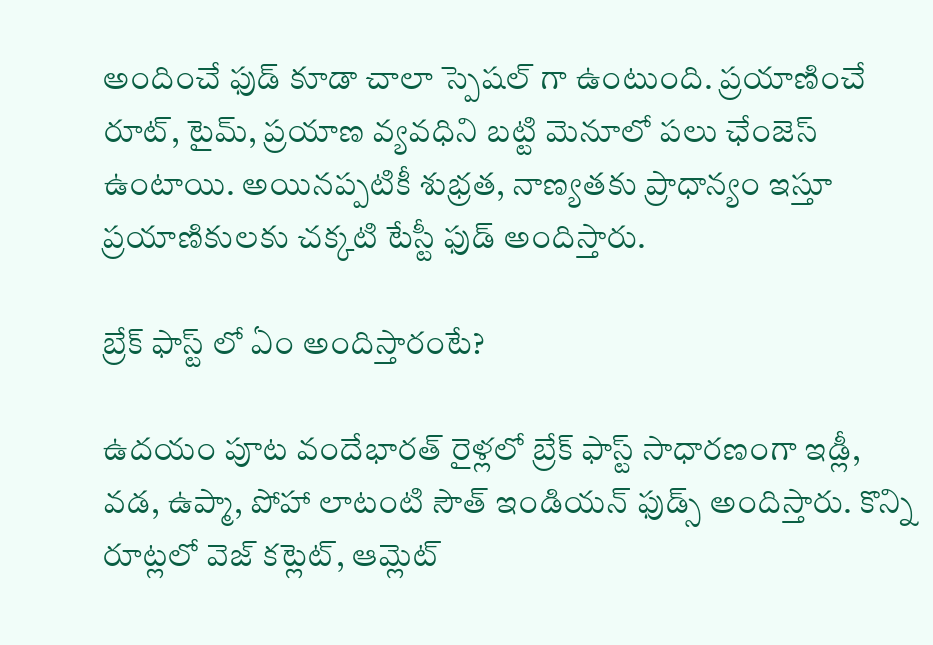అందించే ఫుడ్ కూడా చాలా స్పెషల్ గా ఉంటుంది. ప్రయాణించే రూట్, టైమ్, ప్రయాణ వ్యవధిని బట్టి మెనూలో పలు ఛేంజెస్ ఉంటాయి. అయినప్పటికీ శుభ్రత, నాణ్యతకు ప్రాధాన్యం ఇస్తూ ప్రయాణికులకు చక్కటి టేస్టీ ఫుడ్ అందిస్తారు.

బ్రేక్ ఫాస్ట్ లో ఏం అందిస్తారంటే?

ఉదయం పూట వందేభారత్ రైళ్లలో బ్రేక్ ఫాస్ట్ సాధారణంగా ఇడ్లీ, వడ, ఉప్మా, పోహా లాటంటి సౌత్ ఇండియన్ ఫుడ్స్ అందిస్తారు. కొన్ని రూట్లలో వెజ్ కట్లెట్, ఆమ్లెట్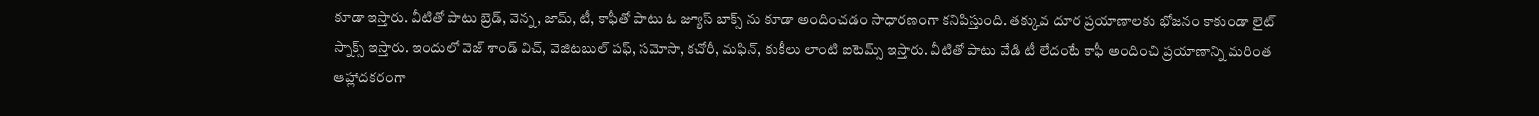కూడా ఇస్తారు. వీటితో పాటు బ్రెడ్, వెన్న, జామ్, టీ, కాఫీతో పాటు ఓ జ్యూస్ బాక్స్‌ ను కూడా అందించడం సాధారణంగా కనిపిస్తుంది. తక్కువ దూర ప్రయాణాలకు భోజనం కాకుండా లైట్  స్నాక్స్ ఇస్తారు. ఇందులో వెజ్ శాండ్‌ విచ్, వెజిటబుల్ పఫ్, సమోసా, కచోరీ, మఫిన్, కుకీలు లాంటి ఐటెమ్స్ ఇస్తారు. వీటితో పాటు వేడి టీ లేదంటే కాఫీ అందించి ప్రయాణాన్ని మరింత ఆహ్లాదకరంగా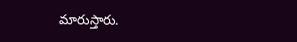మారుస్తారు.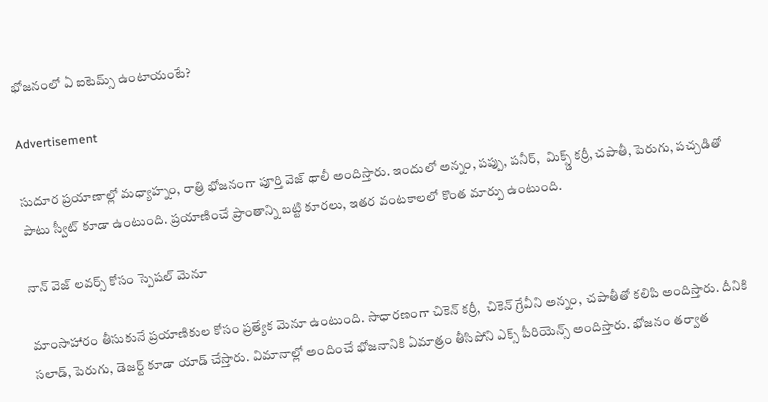భోజనంలో ఏ ఐటెమ్స్ ఉంటాయంటే?

Advertisement

సుదూర ప్రయాణాల్లో మధ్యాహ్నం, రాత్రి భోజనంగా పూర్తి వెజ్ థాలీ అందిస్తారు. ఇందులో అన్నం, పప్పు, పనీర్,  మిక్స్డ్ కర్రీ, చపాతీ, పెరుగు, పచ్చడితో పాటు స్వీట్ కూడా ఉంటుంది. ప్రయాణించే ప్రాంతాన్ని బట్టి కూరలు, ఇతర వంటకాలలో కొంత మార్పు ఉంటుంది.

నాన్ వెజ్ లవర్స్ కోసం స్పెషల్ మెనూ

మాంసాహారం తీసుకునే ప్రయాణికుల కోసం ప్రత్యేక మెనూ ఉంటుంది. సాధారణంగా చికెన్ కర్రీ,  చికెన్ గ్రేవీని అన్నం,  చపాతీతో కలిపి అందిస్తారు. దీనికి సలాడ్, పెరుగు, డెజర్ట్ కూడా యాడ్ చేస్తారు. విమానాల్లో అందించే భోజనానికి ఏమాత్రం తీసిపోని ఎక్స్ పీరియెన్స్ అందిస్తారు. భోజనం తర్వాత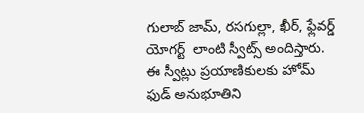గులాబ్ జామ్, రసగుల్లా, ఖీర్, ఫ్లేవర్డ్ యోగర్ట్  లాంటి స్వీట్స్ అందిస్తారు. ఈ స్వీట్లు ప్రయాణికులకు హోమ్ ఫుడ్ అనుభూతిని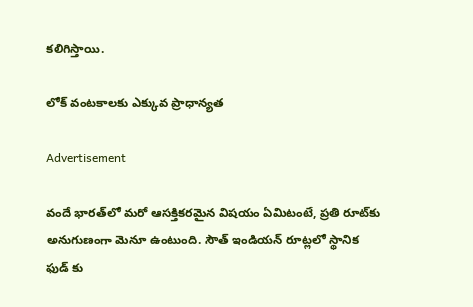కలిగిస్తాయి.

లోక్ వంటకాలకు ఎక్కువ ప్రాధాన్యత

Advertisement

వందే భారత్‌లో మరో ఆసక్తికరమైన విషయం ఏమిటంటే, ప్రతి రూట్‌కు అనుగుణంగా మెనూ ఉంటుంది. సౌత్ ఇండియన్ రూట్లలో స్థానిక ఫుడ్ కు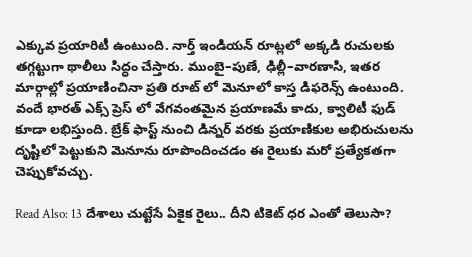ఎక్కువ ప్రయారిటీ ఉంటుంది. నార్త్ ఇండియన్ రూట్లలో అక్కడి రుచులకు తగ్గట్టుగా థాలీలు సిద్ధం చేస్తారు. ముంబై–పుణే, ఢిల్లీ–వారణాసి, ఇతర మార్గాల్లో ప్రయాణించినా ప్రతి రూట్‌ లో మెనూలో కాస్త డిఫరెన్స్ ఉంటుంది. వందే భారత్ ఎక్స్‌ ప్రెస్‌ లో వేగవంతమైన ప్రయాణమే కాదు, క్వాలిటీ ఫుడ్ కూడా లభిస్తుంది. బ్రేక్ ఫాస్ట్ నుంచి డిన్నర్ వరకు ప్రయాణికుల అభిరుచులను దృష్టిలో పెట్టుకుని మెనూను రూపొందించడం ఈ రైలుకు మరో ప్రత్యేకతగా చెప్పుకోవచ్చు.

Read Also: 13 దేశాలు చుట్టేసే ఏకైక రైలు.. దీని టికెట్ ధర ఎంతో తెలుసా?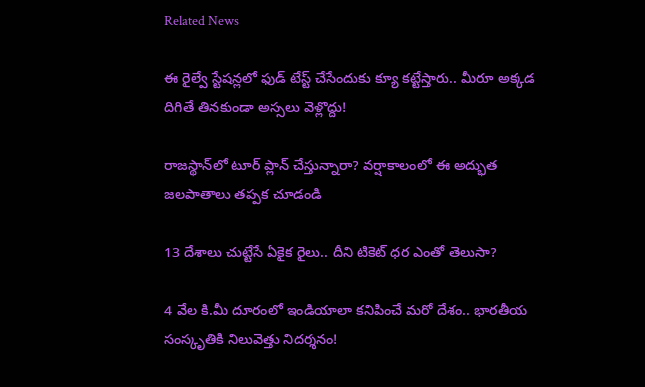Related News

ఈ రైల్వే స్టేషన్లలో ఫుడ్ టేస్ట్ చేసేందుకు క్యూ కట్టేస్తారు.. మీరూ అక్కడ దిగితే తినకుండా అస్సలు వెళ్లొద్దు!

రాజస్థాన్‌‌లో టూర్ ప్లాన్ చేస్తున్నారా? వర్షాకాలంలో ఈ అద్భుత జలపాతాలు తప్పక చూడండి

13 దేశాలు చుట్టేసే ఏకైక రైలు.. దీని టికెట్ ధర ఎంతో తెలుసా?

4 వేల కి.మీ దూరంలో ఇండియాలా కనిపించే మరో దేశం.. భారతీయ సంస్కృతికి నిలువెత్తు నిదర్శనం!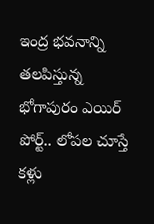ఇంద్ర భవనాన్ని తలపిస్తున్న భోగాపురం ఎయిర్‌ పోర్ట్.. లోపల చూస్తే కళ్లు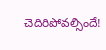చెదిరిపోవల్సిందే!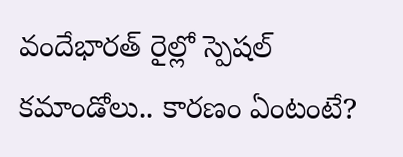వందేభారత్‌ రైల్లో స్పెషల్ కమాండోలు.. కారణం ఏంటంటే?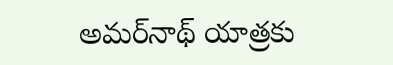అమర్‌నాథ్ యాత్రకు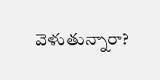వెళుతున్నారా?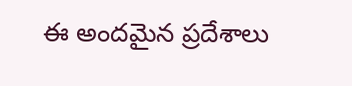ఈ అందమైన ప్రదేశాలు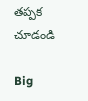తప్పక చూడండి

Big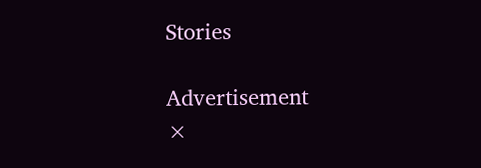Stories

Advertisement
×